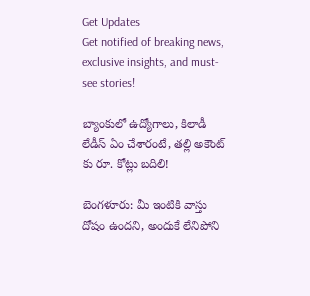Get Updates
Get notified of breaking news, exclusive insights, and must-see stories!

బ్యాంకులో ఉద్యోగాలు, కిలాడీ లేడీస్ ఏం చేశారంటే, తల్లి అకౌంట్ కు రూ. కోట్లు బదిలి!

బెంగళూరు: మీ ఇంటికి వాస్తు దోషం ఉందని, అందుకే లేనిపోని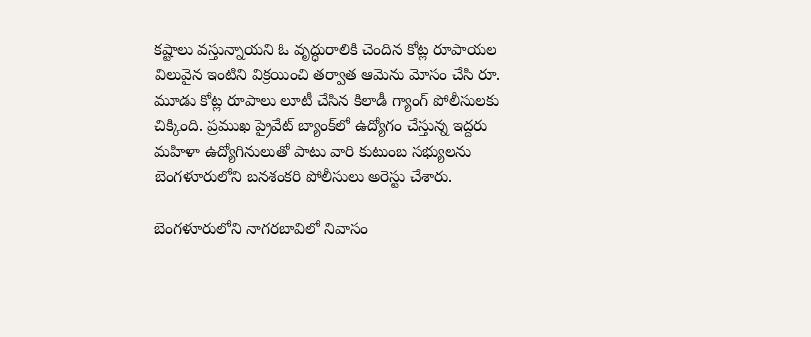కష్టాలు వస్తున్నాయని ఓ వృద్ధురాలికి చెందిన కోట్ల రూపాయల విలువైన ఇంటిని విక్రయించి తర్వాత ఆమెను మోసం చేసి రూ. మూడు కోట్ల రూపాలు లూటీ చేసిన కిలాడీ గ్యాంగ్ పోలీసులకు చిక్కింది. ప్రముఖ ప్రైవేట్ బ్యాంక్‌లో ఉద్యోగం చేస్తున్న ఇద్దరు మహిళా ఉద్యోగినులుతో పాటు వారి కుటుంబ సభ్యులను బెంగళూరులోని బనశంకరి పోలీసులు అరెస్టు చేశారు.

బెంగళూరులోని నాగరబావిలో నివాసం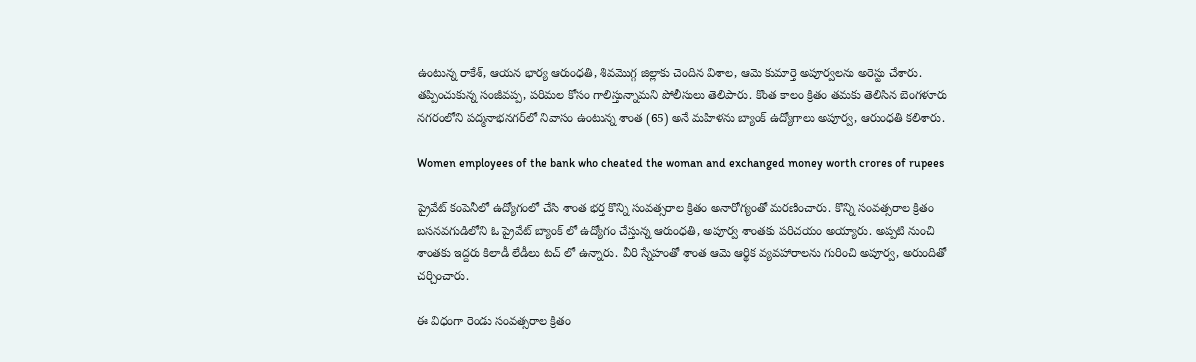ఉంటున్న రాకేశ్‌, ఆయన భార్య ఆరుంధతి, శివమొగ్గ జిల్లాకు చెందిన విశాల, ఆమె కుమార్తె అపూర్వలను అరెస్టు చేశారు. తప్పించుకున్న సంజీవ‌ప్ప‌, పరిమల కోసం గాలిస్తున్నామని పోలీసులు తెలిపారు. కొంత కాలం క్రితం తమకు తెలిసిన బెంగళూరు నగరంలోని పద్మనాభనగర్‌లో నివాసం ఉంటున్న శాంత (65) అనే మహిళను బ్యాంక్ ఉద్యోగాలు అపూర్వ‌, ఆరుంధ‌తి కలిశారు.

Women employees of the bank who cheated the woman and exchanged money worth crores of rupees

ప్రైవేట్ కంపెనీలో ఉద్యోగంలో చేసి శాంత భర్త కొన్ని సంవత్సరాల క్రితం అనారోగ్యంతో మరణించారు. కొన్ని సంవత్సరాల క్రితం బసనవగుడిలోని ఓ ప్రైవేట్ బ్యాంక్ లో ఉద్యోగం చేస్తున్న ఆరుంధతి, అపూర్వ శాంతకు పరిచయం అయ్యారు. అప్పటి నుంచి శాంతకు ఇద్దరు కిలాడీ లేడీలు టచ్ లో ఉన్నారు. వీరి స్నేహంతో శాంత ఆమె ఆర్థిక వ్యవహారాలను గురించి అపూర్వ, అరుందితో చర్చించారు.

ఈ విధంగా రెండు సంవత్సరాల క్రితం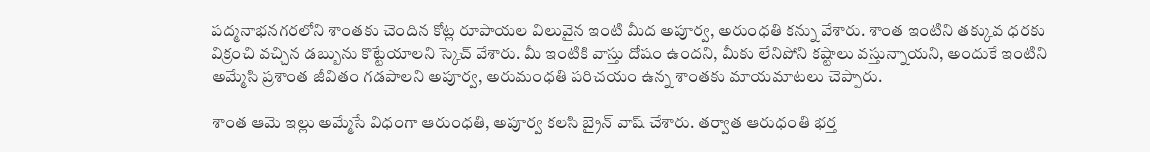పద్మనాభనగరలోని శాంతకు చెందిన కోట్ల రూపాయల విలువైన ఇంటి మీద అపూర్వ, అరుంధతి కన్ను వేశారు. శాంత ఇంటిని తక్కువ ధరకు విక్రంచి వచ్చిన డబ్బును కొట్టేయాలని స్కెచ్ వేశారు. మీ ఇంటికి వాస్తు దోషం ఉందని, మీకు లేనిపోని కష్టాలు వస్తున్నాయని, అందుకే ఇంటిని అమ్మేసి ప్రశాంత జీవితం గడపాలని అపూర్వ, అరుమంధతి పరిచయం ఉన్న శాంతకు మాయమాటలు చెప్పారు.

శాంత ఆమె ఇల్లు అమ్మేసే విధంగా ఆరుంధతి, అపూర్వ కలసి బ్రైన్ వాష్ చేశారు. తర్వాత ఆరుధంతి భర్త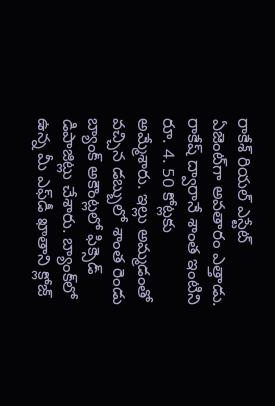రాకేశ్‌ రియల్‌ ఎస్టేట్‌ ఏజెంట్‌గా అవతారం ఎత్తాడు. రాకేష్ ద్వారానే శాంత ఇంటిని రూ. 4. 50 కోట్లకు అమ్మేశారు. ఇల్లు అమ్మడంతో వచ్చిన డబ్బులో శాంత రెండు బ్యాంక్ అకౌంట్లలో ఫిక్సెడ్ డిపాజిట్లు చేశారు. బ్యాంక్‌లో ఉన్న మీ ఎఫ్‌డీ ఖాతాని క్లోజ్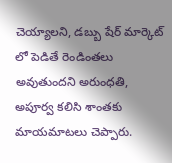చెయ్యాలని, డబ్బు షేర్ మార్కెట్ లో పెడితే రెండింతలు అవుతుందని అరుంధతి, అపూర్వ కలిసి శాంతకు మాయమాటలు చెప్పారు.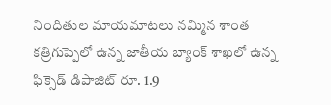నిందితుల మాయమాటలు నమ్మిన శాంత కత్రిగుప్పెలో ఉన్న జాతీయ బ్యాంక్‌ శాఖలో ఉన్న ఫిక్సెడ్ డిపాజిట్ రూ. 1.9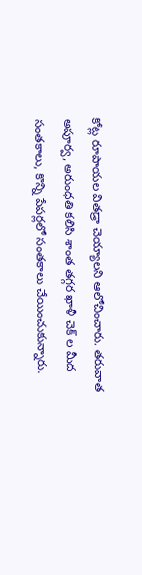కోట్ల రూపాయల వితడ్రా చెయ్యాలని ఆలోచించారు. తరువాత అపూర్వ, అరుంధతి కలిసి శాంత తగ్గర ఖాళీ చెక్ ల మీద సంతకాలు, కొన్ని పేపర్లలో సంతకాలు చేయించుకున్నారు.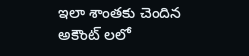ఇలా శాంతకు చెందిన అకౌంట్ లలో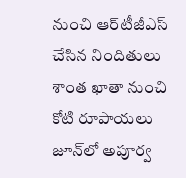నుంచి ఆర్‌టీజీఎస్‌ చేసిన నిందితులు శాంత ఖాతా నుంచి కోటి రూపాయలు జూన్‌లో అపూర్వ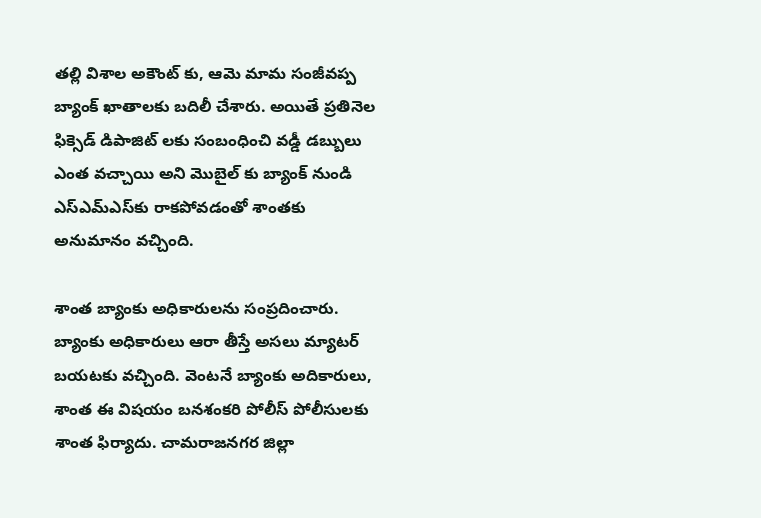తల్లి విశాల అకౌంట్ కు, ఆమె మామ సంజీవప్ప బ్యాంక్‌ ఖాతాలకు బదిలీ చేశారు. అయితే ప్రతినెల ఫిక్సెడ్ డిపాజిట్ లకు సంబంధించి వడ్డీ డబ్బులు ఎంత వచ్చాయి అని మొబైల్ కు బ్యాంక్‌ నుండి ఎస్‌ఎమ్‌ఎస్‌కు రాకపోవడంతో శాంతకు అనుమానం వచ్చింది.

శాంత బ్యాంకు అధికారులను సంప్రదించారు. బ్యాంకు అధికారులు ఆరా తీస్తే అసలు మ్యాటర్ బయటకు వచ్చింది. వెంటనే బ్యాంకు అదికారులు, శాంత ఈ విషయం బనశంకరి పోలీస్ పోలీసులకు శాంత ఫిర్యాదు. చామరాజనగర జిల్లా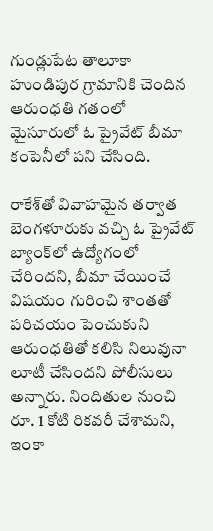గుండ్లుపేట తాలూకా హుండిపుర గ్రామానికి చెందిన ఆరుంధతి గతంలో మైసూరులో ఓ ప్రైవేట్ బీమా కంపెనీలో పని చేసింది.

రాకేశ్‌తో వివాహమైన తర్వాత బెంగళూరుకు వచ్చి ఓ ప్రైవేట్ బ్యాంక్‌లో ఉద్యోగంలో చేరిందని, బీమా చేయించే విషయం గురించి శాంతతో పరిచయం పెంచుకుని ఆరుంధతితో కలిసి నిలువునా లూటీ చేసిందని పోలీసులు అన్నారు. నిందితుల నుంచి రూ. 1 కోటి రికవరీ చేశామని, ఇంకా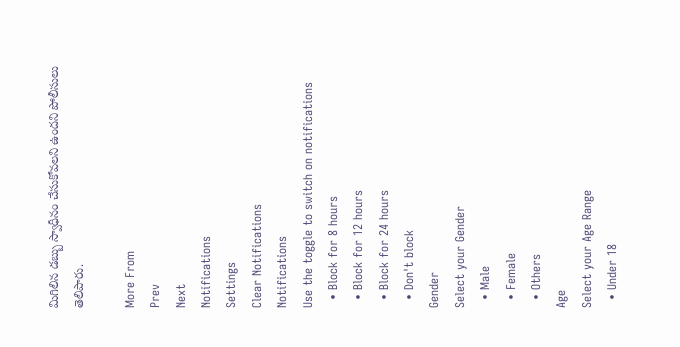మిగిలిన డబ్బు స్వాధీనం చేసుకోవలని ఉందని పోలీసులు తెలిపారు.

More From
Prev
Next
Notifications
Settings
Clear Notifications
Notifications
Use the toggle to switch on notifications
  • Block for 8 hours
  • Block for 12 hours
  • Block for 24 hours
  • Don't block
Gender
Select your Gender
  • Male
  • Female
  • Others
Age
Select your Age Range
  • Under 18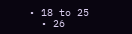• 18 to 25
  • 26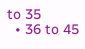to 35
  • 36 to 45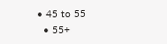• 45 to 55
  • 55+